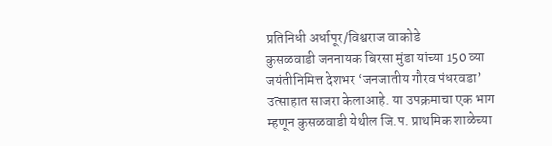प्रतिनिधी अर्धापूर/विश्वराज वाकोडे
कुसळवाडी जननायक बिरसा मुंडा यांच्या 150 व्या जयंतीनिमित्त देशभर ‘जनजातीय गौरव पंधरवडा’ उत्साहात साजरा केलाआहे. या उपक्रमाचा एक भाग म्हणून कुसळवाडी येथील जि.प. प्राथमिक शाळेच्या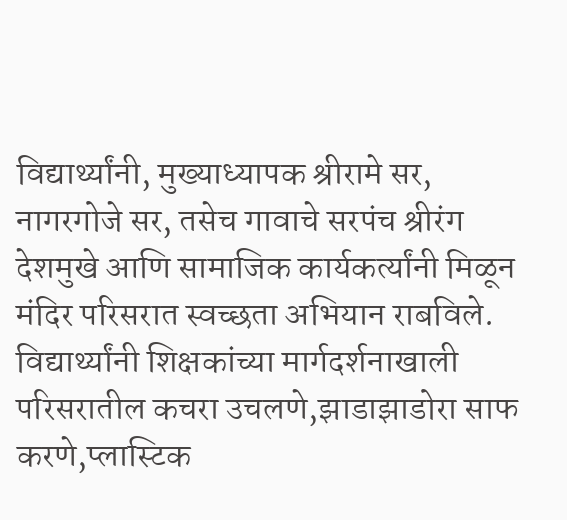विद्यार्थ्यांनी, मुख्याध्यापक श्रीरामे सर, नागरगोजे सर, तसेच गावाचे सरपंच श्रीरंग देशमुखे आणि सामाजिक कार्यकर्त्यांनी मिळून मंदिर परिसरात स्वच्छता अभियान राबविले.
विद्यार्थ्यांनी शिक्षकांच्या मार्गदर्शनाखाली परिसरातील कचरा उचलणे,झाडाझाडोरा साफ करणे,प्लास्टिक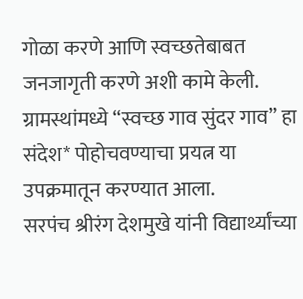गोळा करणे आणि स्वच्छतेबाबत जनजागृती करणे अशी कामे केली. ग्रामस्थांमध्ये “स्वच्छ गाव सुंदर गाव” हा संदेश* पोहोचवण्याचा प्रयत्न या उपक्रमातून करण्यात आला.
सरपंच श्रीरंग देशमुखे यांनी विद्यार्थ्यांच्या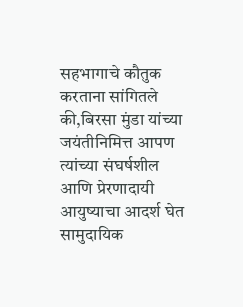सहभागाचे कौतुक करताना सांगितले की,बिरसा मुंडा यांच्या जयंतीनिमित्त आपण त्यांच्या संघर्षशील आणि प्रेरणादायी आयुष्याचा आदर्श घेत सामुदायिक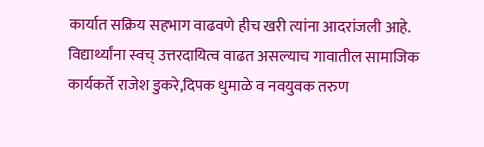कार्यात सक्रिय सहभाग वाढवणे हीच खरी त्यांना आदरांजली आहे.
विद्यार्थ्यांना स्वच् उत्तरदायित्व वाढत असल्याच गावातील सामाजिक कार्यकर्ते राजेश डुकरे,दिपक धुमाळे व नवयुवक तरुण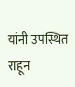यांनी उपस्थित राहून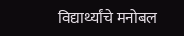विद्यार्थ्यांचे मनोबल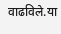वाढविले.या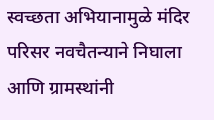स्वच्छता अभियानामुळे मंदिर परिसर नवचैतन्याने निघाला आणि ग्रामस्थांनी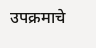उपक्रमाचे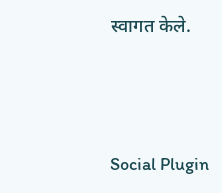स्वागत केले.





Social Plugin